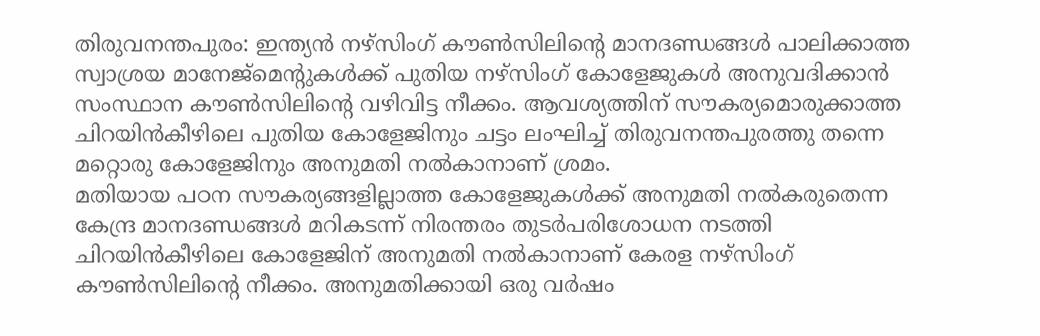തിരുവനന്തപുരം: ഇന്ത്യൻ നഴ്സിംഗ് കൗൺസിലിന്റെ മാനദണ്ഡങ്ങൾ പാലിക്കാത്ത സ്വാശ്രയ മാനേജ്മെന്റുകൾക്ക് പുതിയ നഴ്സിംഗ് കോളേജുകൾ അനുവദിക്കാൻ സംസ്ഥാന കൗൺസിലിന്റെ വഴിവിട്ട നീക്കം. ആവശ്യത്തിന് സൗകര്യമൊരുക്കാത്ത ചിറയിൻകീഴിലെ പുതിയ കോളേജിനും ചട്ടം ലംഘിച്ച് തിരുവനന്തപുരത്തു തന്നെ മറ്റൊരു കോളേജിനും അനുമതി നൽകാനാണ് ശ്രമം.
മതിയായ പഠന സൗകര്യങ്ങളില്ലാത്ത കോളേജുകൾക്ക് അനുമതി നൽകരുതെന്ന കേന്ദ്ര മാനദണ്ഡങ്ങൾ മറികടന്ന് നിരന്തരം തുടർപരിശോധന നടത്തി ചിറയിൻകീഴിലെ കോളേജിന് അനുമതി നൽകാനാണ് കേരള നഴ്സിംഗ് കൗൺസിലിന്റെ നീക്കം. അനുമതിക്കായി ഒരു വർഷം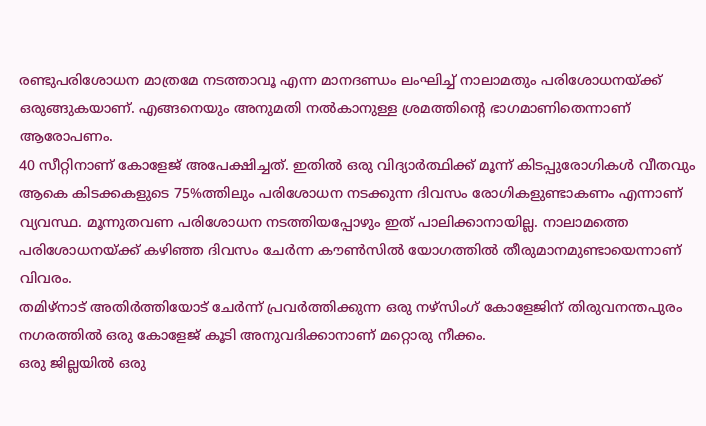രണ്ടുപരിശോധന മാത്രമേ നടത്താവൂ എന്ന മാനദണ്ഡം ലംഘിച്ച് നാലാമതും പരിശോധനയ്ക്ക് ഒരുങ്ങുകയാണ്. എങ്ങനെയും അനുമതി നൽകാനുള്ള ശ്രമത്തിന്റെ ഭാഗമാണിതെന്നാണ് ആരോപണം.
40 സീറ്റിനാണ് കോളേജ് അപേക്ഷിച്ചത്. ഇതിൽ ഒരു വിദ്യാർത്ഥിക്ക് മൂന്ന് കിടപ്പുരോഗികൾ വീതവും ആകെ കിടക്കകളുടെ 75%ത്തിലും പരിശോധന നടക്കുന്ന ദിവസം രോഗികളുണ്ടാകണം എന്നാണ് വ്യവസ്ഥ. മൂന്നുതവണ പരിശോധന നടത്തിയപ്പോഴും ഇത് പാലിക്കാനായില്ല. നാലാമത്തെ പരിശോധനയ്ക്ക് കഴിഞ്ഞ ദിവസം ചേർന്ന കൗൺസിൽ യോഗത്തിൽ തീരുമാനമുണ്ടായെന്നാണ് വിവരം.
തമിഴ്നാട് അതിർത്തിയോട് ചേർന്ന് പ്രവർത്തിക്കുന്ന ഒരു നഴ്സിംഗ് കോളേജിന് തിരുവനന്തപുരം നഗരത്തിൽ ഒരു കോളേജ് കൂടി അനുവദിക്കാനാണ് മറ്റൊരു നീക്കം.
ഒരു ജില്ലയിൽ ഒരു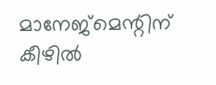മാനേജ്മെന്റിന് കീഴിൽ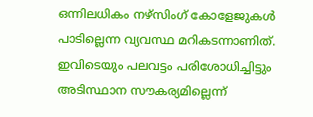ഒന്നിലധികം നഴ്സിംഗ് കോളേജുകൾ പാടില്ലെന്ന വ്യവസ്ഥ മറികടന്നാണിത്. ഇവിടെയും പലവട്ടം പരിശോധിച്ചിട്ടും അടിസ്ഥാന സൗകര്യമില്ലെന്ന്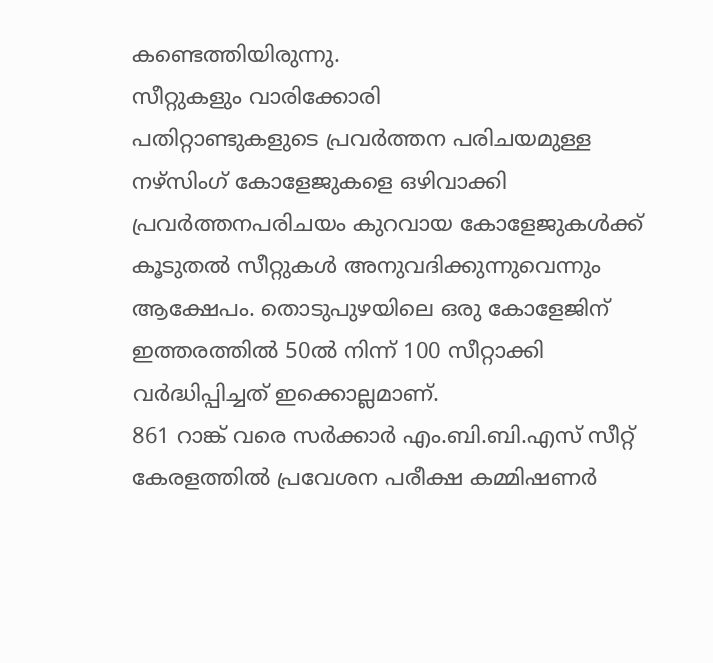കണ്ടെത്തിയിരുന്നു.
സീറ്റുകളും വാരിക്കോരി
പതിറ്റാണ്ടുകളുടെ പ്രവർത്തന പരിചയമുള്ള നഴ്സിംഗ് കോളേജുകളെ ഒഴിവാക്കി പ്രവർത്തനപരിചയം കുറവായ കോളേജുകൾക്ക് കൂടുതൽ സീറ്റുകൾ അനുവദിക്കുന്നുവെന്നും ആക്ഷേപം. തൊടുപുഴയിലെ ഒരു കോളേജിന് ഇത്തരത്തിൽ 50ൽ നിന്ന് 100 സീറ്റാക്കി വർദ്ധിപ്പിച്ചത് ഇക്കൊല്ലമാണ്.
861 റാങ്ക് വരെ സർക്കാർ എം.ബി.ബി.എസ് സീറ്റ്
കേരളത്തിൽ പ്രവേശന പരീക്ഷ കമ്മിഷണർ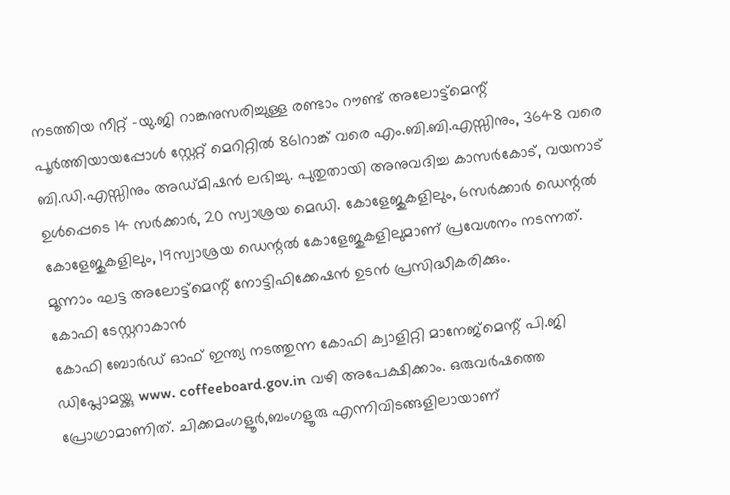നടത്തിയ നീറ്റ് -യു.ജി റാങ്കനുസരിച്ചുള്ള രണ്ടാം റൗണ്ട് അലോട്ട്മെന്റ് പൂർത്തിയായപ്പോൾ സ്റ്റേറ്റ് മെറിറ്റിൽ 861റാങ്ക് വരെ എം.ബി.ബി.എസ്സിനും, 3648 വരെ ബി.ഡി.എസ്സിനും അഡ്മിഷൻ ലഭിച്ചു. പുതുതായി അനുവദിച്ച കാസർകോട്, വയനാട് ഉൾപ്പെടെ 14 സർക്കാർ, 20 സ്വാശ്രയ മെഡി. കോളേജുകളിലും, 6സർക്കാർ ഡെന്റൽ കോളേജുകളിലും, 19സ്വാശ്രയ ഡെന്റൽ കോളേജുകളിലുമാണ് പ്രവേശനം നടന്നത്. മൂന്നാം ഘട്ട അലോട്ട്മെന്റ് നോട്ടിഫിക്കേഷൻ ഉടൻ പ്രസിദ്ധീകരിക്കും.
കോഫി ടേസ്റ്ററാകാൻ
കോഫി ബോർഡ് ഓഫ് ഇന്ത്യ നടത്തുന്ന കോഫി ക്വാളിറ്റി മാനേജ്മെന്റ് പി.ജി ഡിപ്ലോമയ്ക്കു www. coffeeboard.gov.in വഴി അപേക്ഷിക്കാം. ഒരുവർഷത്തെ പ്രോഗ്രാമാണിത്. ചിക്കമംഗളൂർ,ബംഗളൂരു എന്നിവിടങ്ങളിലായാണ്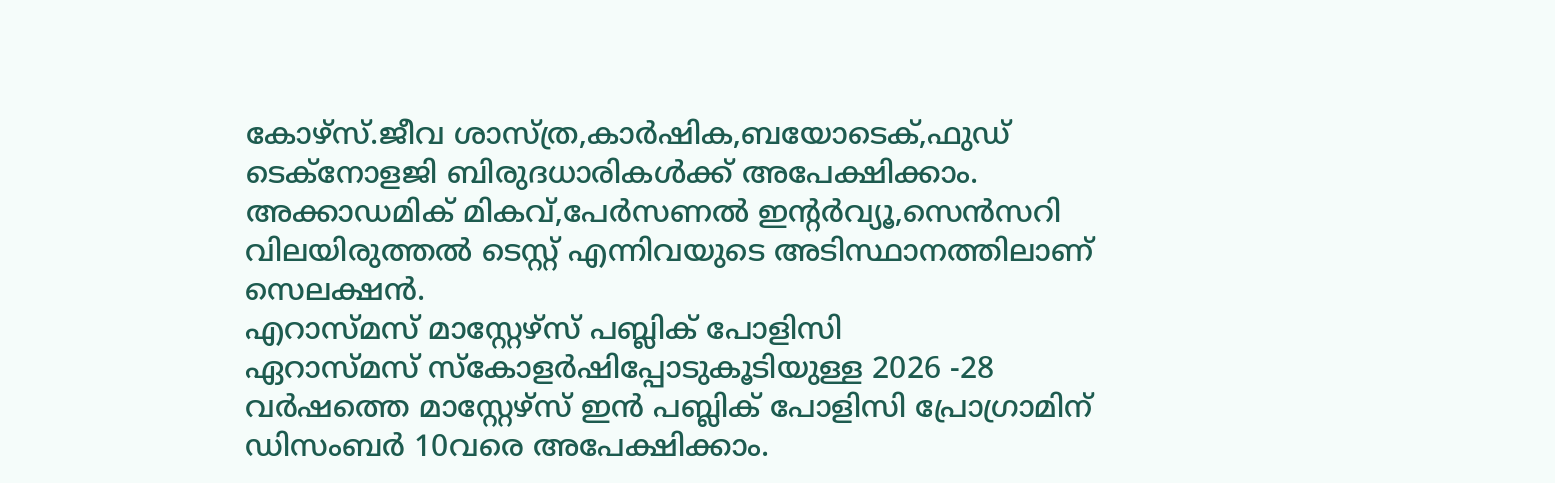കോഴ്സ്.ജീവ ശാസ്ത്ര,കാർഷിക,ബയോടെക്,ഫുഡ് ടെക്നോളജി ബിരുദധാരികൾക്ക് അപേക്ഷിക്കാം. അക്കാഡമിക് മികവ്,പേർസണൽ ഇന്റർവ്യൂ,സെൻസറി വിലയിരുത്തൽ ടെസ്റ്റ് എന്നിവയുടെ അടിസ്ഥാനത്തിലാണ് സെലക്ഷൻ.
എറാസ്മസ് മാസ്റ്റേഴ്സ് പബ്ലിക് പോളിസി
ഏറാസ്മസ് സ്കോളർഷിപ്പോടുകൂടിയുള്ള 2026 -28 വർഷത്തെ മാസ്റ്റേഴ്സ് ഇൻ പബ്ലിക് പോളിസി പ്രോഗ്രാമിന് ഡിസംബർ 10വരെ അപേക്ഷിക്കാം.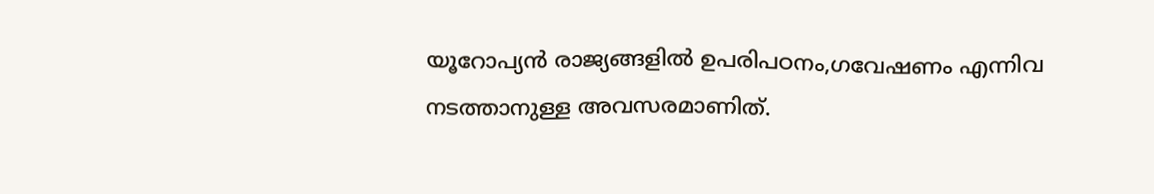യൂറോപ്യൻ രാജ്യങ്ങളിൽ ഉപരിപഠനം,ഗവേഷണം എന്നിവ നടത്താനുള്ള അവസരമാണിത്.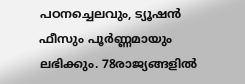പഠനച്ചെലവും, ട്യൂഷൻ ഫീസും പൂർണ്ണമായും ലഭിക്കും. 78രാജ്യങ്ങളിൽ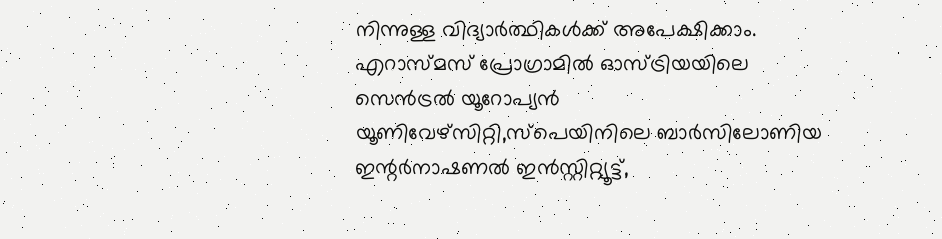നിന്നുള്ള വിദ്യാർത്ഥികൾക്ക് അപേക്ഷിക്കാം. എറാസ്മസ് പ്രോഗ്രാമിൽ ഓസ്ട്രിയയിലെ സെൻട്രൽ യൂറോപ്യൻ യൂണിവേഴ്സിറ്റി,സ്പെയിനിലെ ബാർസിലോണിയ ഇന്റർനാഷണൽ ഇൻസ്റ്റിറ്റ്യൂട്ട്,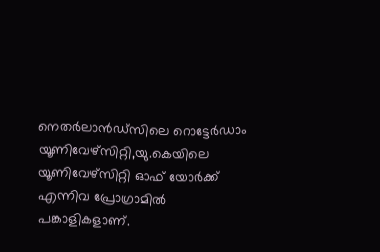നെതർലാൻഡ്സിലെ റൊട്ടേർഡാം യൂണിവേഴ്സിറ്റി,യു.കെയിലെ യൂണിവേഴ്സിറ്റി ഓഫ് യോർക്ക് എന്നിവ പ്രോഗ്രാമിൽ പങ്കാളികളാണ്.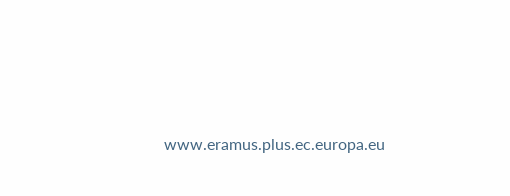www.eramus.plus.ec.europa.eu